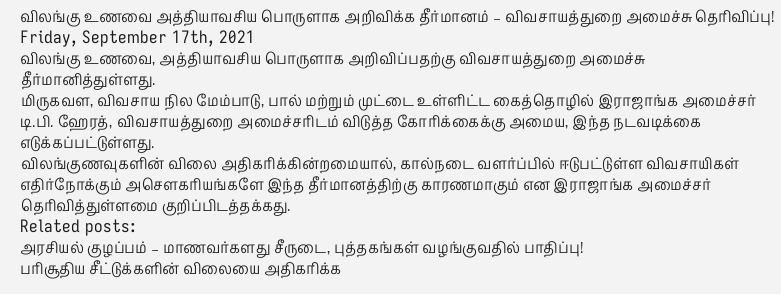விலங்கு உணவை அத்தியாவசிய பொருளாக அறிவிக்க தீர்மானம் – விவசாயத்துறை அமைச்சு தெரிவிப்பு!
Friday, September 17th, 2021
விலங்கு உணவை, அத்தியாவசிய பொருளாக அறிவிப்பதற்கு விவசாயத்துறை அமைச்சு தீர்மானித்துள்ளது.
மிருகவள, விவசாய நில மேம்பாடு, பால் மற்றும் முட்டை உள்ளிட்ட கைத்தொழில் இராஜாங்க அமைச்சர் டி.பி. ஹேரத், விவசாயத்துறை அமைச்சரிடம் விடுத்த கோரிக்கைக்கு அமைய, இந்த நடவடிக்கை எடுக்கப்பட்டுள்ளது.
விலங்குணவுகளின் விலை அதிகரிக்கின்றமையால், கால்நடை வளர்ப்பில் ஈடுபட்டுள்ள விவசாயிகள் எதிர்நோக்கும் அசௌகரியங்களே இந்த தீர்மானத்திற்கு காரணமாகும் என இராஜாங்க அமைச்சர் தெரிவித்துள்ளமை குறிப்பிடத்தக்கது.
Related posts:
அரசியல் குழப்பம் – மாணவர்களது சீருடை, புத்தகங்கள் வழங்குவதில் பாதிப்பு!
பரிசூதிய சீட்டுக்களின் விலையை அதிகரிக்க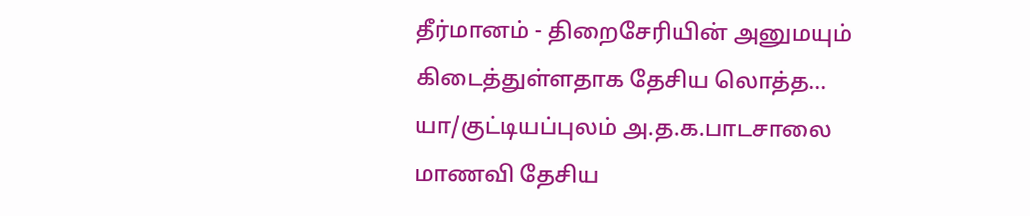தீர்மானம் - திறைசேரியின் அனுமயும் கிடைத்துள்ளதாக தேசிய லொத்த...
யா/குட்டியப்புலம் அ.த.க.பாடசாலை மாணவி தேசிய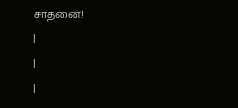சாதனை!
|
|
|